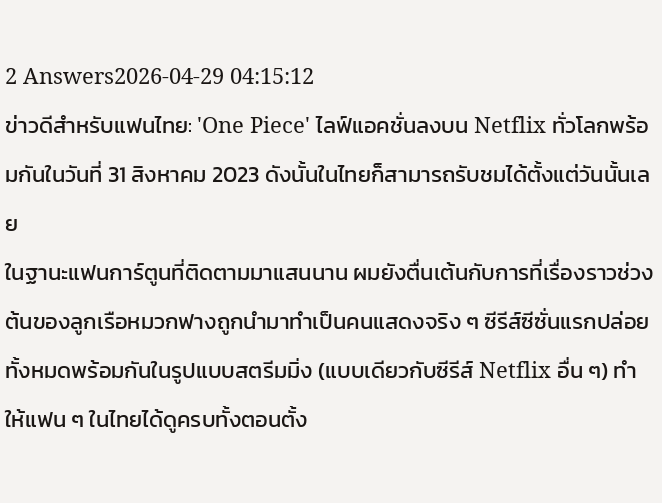2 Answers2026-04-29 04:15:12
ข่าวดีสำหรับแฟนไทย: 'One Piece' ไลฟ์แอคชั่นลงบน Netflix ทั่วโลกพร้อมกันในวันที่ 31 สิงหาคม 2023 ดังนั้นในไทยก็สามารถรับชมได้ตั้งแต่วันนั้นเลย
ในฐานะแฟนการ์ตูนที่ติดตามมาแสนนาน ผมยังตื่นเต้นกับการที่เรื่องราวช่วงต้นของลูกเรือหมวกฟางถูกนำมาทำเป็นคนแสดงจริง ๆ ซีรีส์ซีซั่นแรกปล่อยทั้งหมดพร้อมกันในรูปแบบสตรีมมิ่ง (แบบเดียวกับซีรีส์ Netflix อื่น ๆ) ทำให้แฟน ๆ ในไทยได้ดูครบทั้งตอนตั้ง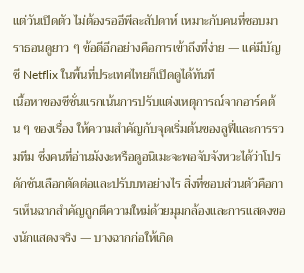แต่วันเปิดตัว ไม่ต้องรออีพีละสัปดาห์ เหมาะกับคนที่ชอบมาราธอนดูยาว ๆ ข้อดีอีกอย่างคือการเข้าถึงที่ง่าย — แค่มีบัญชี Netflix ในพื้นที่ประเทศไทยก็เปิดดูได้ทันที
เนื้อหาของซีซั่นแรกเน้นการปรับแต่งเหตุการณ์จากอาร์คต้น ๆ ของเรื่อง ให้ความสำคัญกับจุดเริ่มต้นของลูฟี่และการรวมทีม ซึ่งคนที่อ่านมังงะหรือดูอนิเมะจะพอจับจังหวะได้ว่าโปรดักชันเลือกตัดต่อและปรับบทอย่างไร สิ่งที่ชอบส่วนตัวคือการเห็นฉากสำคัญถูกตีความใหม่ด้วยมุมกล้องและการแสดงของนักแสดงจริง — บางฉากก่อให้เกิด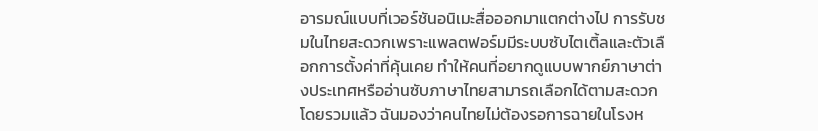อารมณ์แบบที่เวอร์ชันอนิเมะสื่อออกมาแตกต่างไป การรับชมในไทยสะดวกเพราะแพลตฟอร์มมีระบบซับไตเติ้ลและตัวเลือกการตั้งค่าที่คุ้นเคย ทำให้คนที่อยากดูแบบพากย์ภาษาต่างประเทศหรืออ่านซับภาษาไทยสามารถเลือกได้ตามสะดวก
โดยรวมแล้ว ฉันมองว่าคนไทยไม่ต้องรอการฉายในโรงห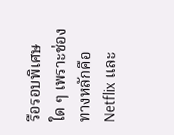รือรอบพิเศษใด ๆ เพราะช่องทางหลักคือ Netflix และ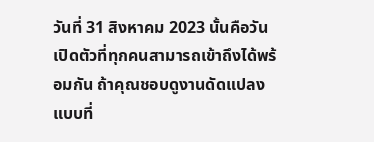วันที่ 31 สิงหาคม 2023 นั้นคือวันเปิดตัวที่ทุกคนสามารถเข้าถึงได้พร้อมกัน ถ้าคุณชอบดูงานดัดแปลงแบบที่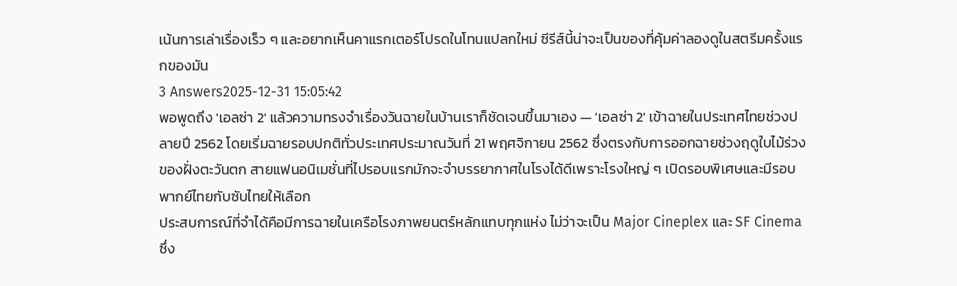เน้นการเล่าเรื่องเร็ว ๆ และอยากเห็นคาแรกเตอร์โปรดในโทนแปลกใหม่ ซีรีส์นี้น่าจะเป็นของที่คุ้มค่าลองดูในสตรีมครั้งแรกของมัน
3 Answers2025-12-31 15:05:42
พอพูดถึง 'เอลซ่า 2' แล้วความทรงจำเรื่องวันฉายในบ้านเราก็ชัดเจนขึ้นมาเอง — 'เอลซ่า 2' เข้าฉายในประเทศไทยช่วงปลายปี 2562 โดยเริ่มฉายรอบปกติทั่วประเทศประมาณวันที่ 21 พฤศจิกายน 2562 ซึ่งตรงกับการออกฉายช่วงฤดูใบไม้ร่วงของฝั่งตะวันตก สายแฟนอนิเมชั่นที่ไปรอบแรกมักจะจำบรรยากาศในโรงได้ดีเพราะโรงใหญ่ ๆ เปิดรอบพิเศษและมีรอบพากย์ไทยกับซับไทยให้เลือก
ประสบการณ์ที่จำได้คือมีการฉายในเครือโรงภาพยนตร์หลักแทบทุกแห่ง ไม่ว่าจะเป็น Major Cineplex และ SF Cinema ซึ่ง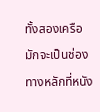ทั้งสองเครือมักจะเป็นช่องทางหลักที่หนัง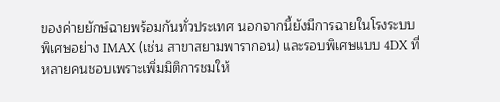ของค่ายยักษ์ฉายพร้อมกันทั่วประเทศ นอกจากนี้ยังมีการฉายในโรงระบบพิเศษอย่าง IMAX (เช่น สาขาสยามพารากอน) และรอบพิเศษแบบ 4DX ที่หลายคนชอบเพราะเพิ่มมิติการชมให้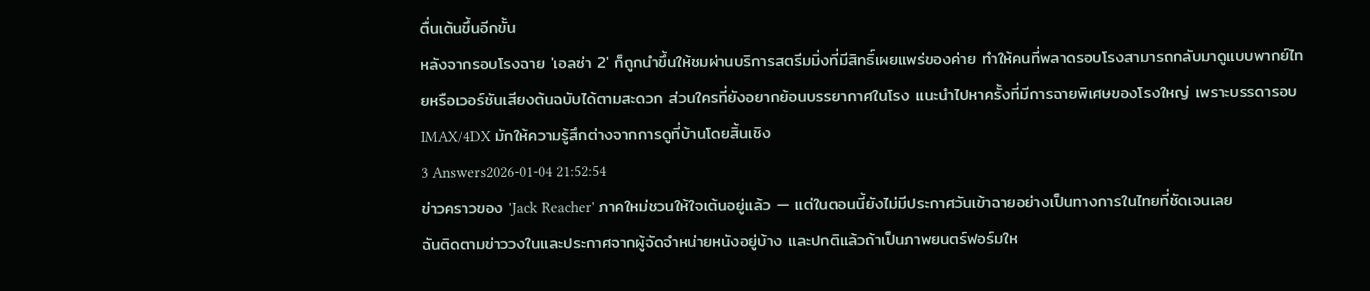ตื่นเต้นขึ้นอีกขั้น
หลังจากรอบโรงฉาย 'เอลซ่า 2' ก็ถูกนำขึ้นให้ชมผ่านบริการสตรีมมิ่งที่มีสิทธิ์เผยแพร่ของค่าย ทำให้คนที่พลาดรอบโรงสามารถกลับมาดูแบบพากย์ไทยหรือเวอร์ชันเสียงต้นฉบับได้ตามสะดวก ส่วนใครที่ยังอยากย้อนบรรยากาศในโรง แนะนำไปหาครั้งที่มีการฉายพิเศษของโรงใหญ่ เพราะบรรดารอบ IMAX/4DX มักให้ความรู้สึกต่างจากการดูที่บ้านโดยสิ้นเชิง
3 Answers2026-01-04 21:52:54
ข่าวคราวของ 'Jack Reacher' ภาคใหม่ชวนให้ใจเต้นอยู่แล้ว — แต่ในตอนนี้ยังไม่มีประกาศวันเข้าฉายอย่างเป็นทางการในไทยที่ชัดเจนเลย
ฉันติดตามข่าววงในและประกาศจากผู้จัดจำหน่ายหนังอยู่บ้าง และปกติแล้วถ้าเป็นภาพยนตร์ฟอร์มให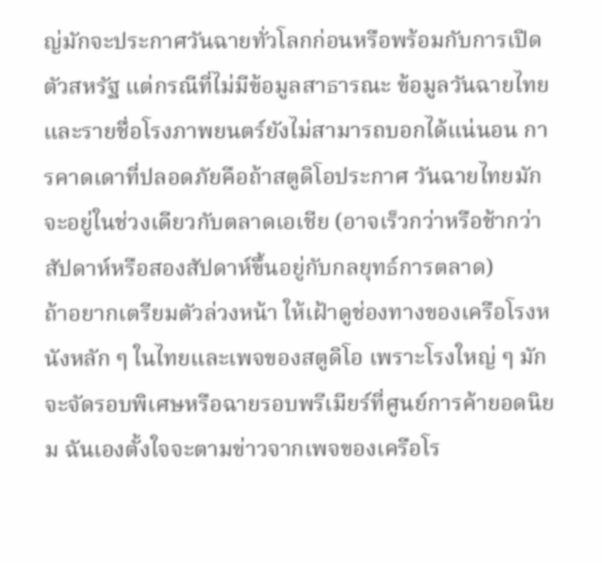ญ่มักจะประกาศวันฉายทั่วโลกก่อนหรือพร้อมกับการเปิดตัวสหรัฐ แต่กรณีที่ไม่มีข้อมูลสาธารณะ ข้อมูลวันฉายไทยและรายชื่อโรงภาพยนตร์ยังไม่สามารถบอกได้แน่นอน การคาดเดาที่ปลอดภัยคือถ้าสตูดิโอประกาศ วันฉายไทยมักจะอยู่ในช่วงเดียวกับตลาดเอเชีย (อาจเร็วกว่าหรือช้ากว่าสัปดาห์หรือสองสัปดาห์ขึ้นอยู่กับกลยุทธ์การตลาด)
ถ้าอยากเตรียมตัวล่วงหน้า ให้เฝ้าดูช่องทางของเครือโรงหนังหลัก ๆ ในไทยและเพจของสตูดิโอ เพราะโรงใหญ่ ๆ มักจะจัดรอบพิเศษหรือฉายรอบพรีเมียร์ที่ศูนย์การค้ายอดนิยม ฉันเองตั้งใจจะตามข่าวจากเพจของเครือโร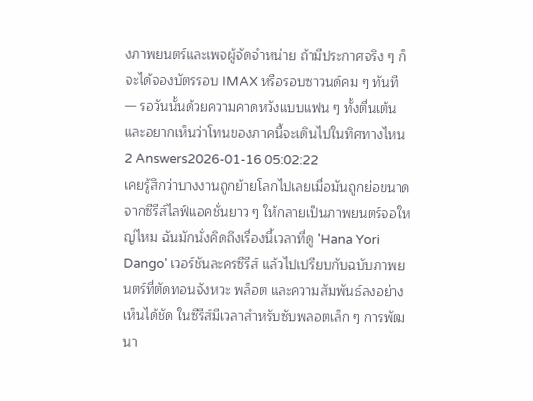งภาพยนตร์และเพจผู้จัดจำหน่าย ถ้ามีประกาศจริง ๆ ก็จะได้จองบัตรรอบ IMAX หรือรอบซาวนด์คม ๆ ทันที — รอวันนั้นด้วยความคาดหวังแบบแฟน ๆ ทั้งตื่นเต้นและอยากเห็นว่าโทนของภาคนี้จะเดินไปในทิศทางไหน
2 Answers2026-01-16 05:02:22
เคยรู้สึกว่าบางงานถูกย้ายโลกไปเลยเมื่อมันถูกย่อขนาดจากซีรีส์ไลฟ์แอคชั่นยาว ๆ ให้กลายเป็นภาพยนตร์จอใหญ่ไหม ฉันมักนั่งคิดถึงเรื่องนี้เวลาที่ดู 'Hana Yori Dango' เวอร์ชันละครซีรีส์ แล้วไปเปรียบกับฉบับภาพยนตร์ที่ตัดทอนจังหวะ พล็อต และความสัมพันธ์ลงอย่างเห็นได้ชัด ในซีรีส์มีเวลาสำหรับซับพลอตเล็ก ๆ การพัฒนา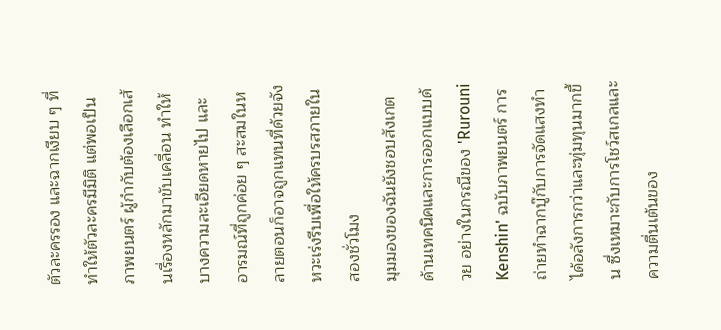ตัวละครรอง และฉากเงียบ ๆ ที่ทำให้ตัวละครมีมิติ แต่พอเป็นภาพยนตร์ ผู้กำกับต้องเลือกเส้นเรื่องหลักมาขับเคลื่อน ทำให้บางความละเอียดหายไป และอารมณ์ที่ถูกค่อย ๆ สะสมในหลายตอนก็อาจถูกแทนที่ด้วยจังหวะเร่งรีบเพื่อให้ครบรสภายในสองชั่วโมง
มุมมองของฉันยังชอบสังเกตด้านเทคนิคและการออกแบบด้วย อย่างในกรณีของ 'Rurouni Kenshin' ฉบับภาพยนตร์ การถ่ายทำฉากบู๊กับการจัดแสงทำได้อลังการกว่าและทุ่มทุนมากขึ้น ซึ่งเหมาะกับการโชว์สเกลและความตื่นเต้นของ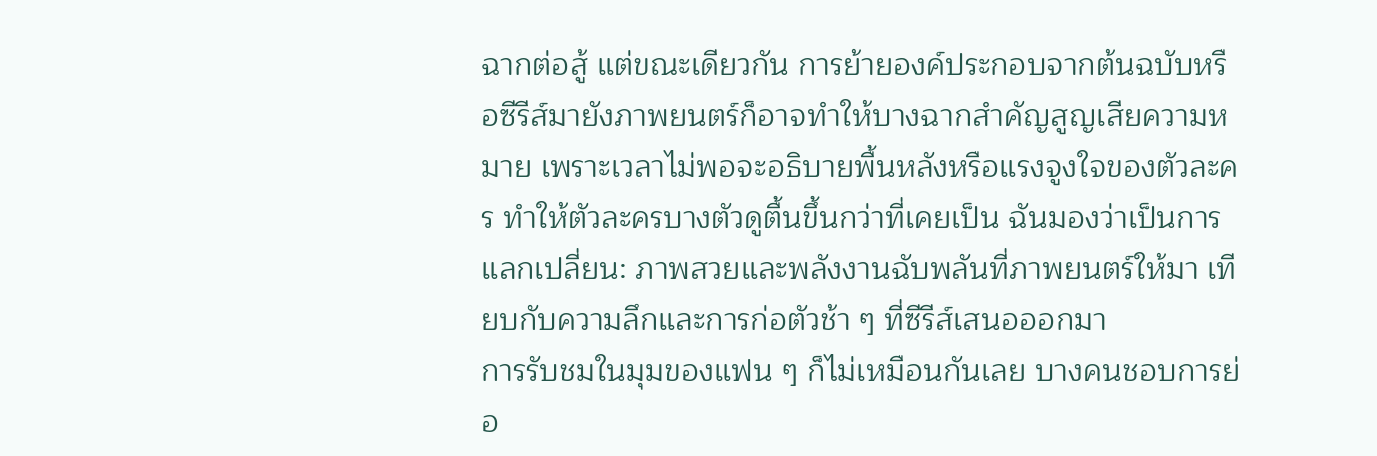ฉากต่อสู้ แต่ขณะเดียวกัน การย้ายองค์ประกอบจากต้นฉบับหรือซีรีส์มายังภาพยนตร์ก็อาจทำให้บางฉากสำคัญสูญเสียความหมาย เพราะเวลาไม่พอจะอธิบายพื้นหลังหรือแรงจูงใจของตัวละคร ทำให้ตัวละครบางตัวดูตื้นขึ้นกว่าที่เคยเป็น ฉันมองว่าเป็นการแลกเปลี่ยน: ภาพสวยและพลังงานฉับพลันที่ภาพยนตร์ให้มา เทียบกับความลึกและการก่อตัวช้า ๆ ที่ซีรีส์เสนอออกมา
การรับชมในมุมของแฟน ๆ ก็ไม่เหมือนกันเลย บางคนชอบการย่อ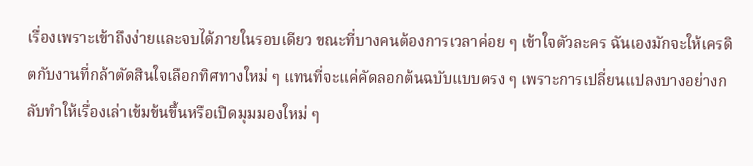เรื่องเพราะเข้าถึงง่ายและจบได้ภายในรอบเดียว ขณะที่บางคนต้องการเวลาค่อย ๆ เข้าใจตัวละคร ฉันเองมักจะให้เครดิตกับงานที่กล้าตัดสินใจเลือกทิศทางใหม่ ๆ แทนที่จะแค่คัดลอกต้นฉบับแบบตรง ๆ เพราะการเปลี่ยนแปลงบางอย่างกลับทำให้เรื่องเล่าเข้มข้นขึ้นหรือเปิดมุมมองใหม่ ๆ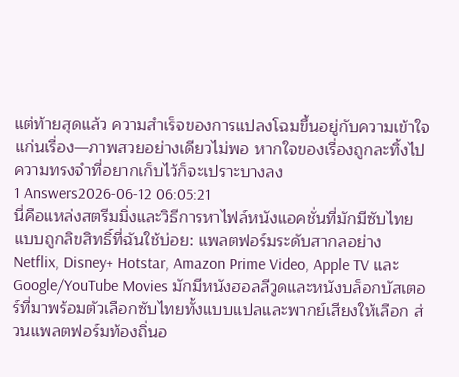แต่ท้ายสุดแล้ว ความสำเร็จของการแปลงโฉมขึ้นอยู่กับความเข้าใจแก่นเรื่อง—ภาพสวยอย่างเดียวไม่พอ หากใจของเรื่องถูกละทิ้งไป ความทรงจำที่อยากเก็บไว้ก็จะเปราะบางลง
1 Answers2026-06-12 06:05:21
นี่คือแหล่งสตรีมมิ่งและวิธีการหาไฟล์หนังแอคชั่นที่มักมีซับไทยแบบถูกลิขสิทธิ์ที่ฉันใช้บ่อย: แพลตฟอร์มระดับสากลอย่าง Netflix, Disney+ Hotstar, Amazon Prime Video, Apple TV และ Google/YouTube Movies มักมีหนังฮอลลีวูดและหนังบล็อกบัสเตอร์ที่มาพร้อมตัวเลือกซับไทยทั้งแบบแปลและพากย์เสียงให้เลือก ส่วนแพลตฟอร์มท้องถิ่นอ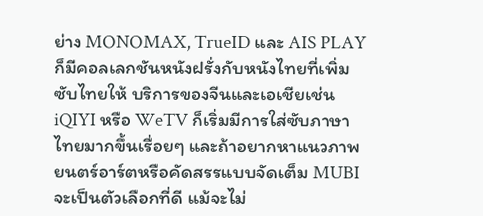ย่าง MONOMAX, TrueID และ AIS PLAY ก็มีคอลเลกชันหนังฝรั่งกับหนังไทยที่เพิ่มซับไทยให้ บริการของจีนและเอเชียเช่น iQIYI หรือ WeTV ก็เริ่มมีการใส่ซับภาษาไทยมากขึ้นเรื่อยๆ และถ้าอยากหาแนวภาพยนตร์อาร์ตหรือคัดสรรแบบจัดเต็ม MUBI จะเป็นตัวเลือกที่ดี แม้จะไม่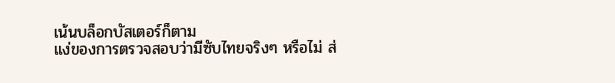เน้นบล็อกบัสเตอร์ก็ตาม
แง่ของการตรวจสอบว่ามีซับไทยจริงๆ หรือไม่ ส่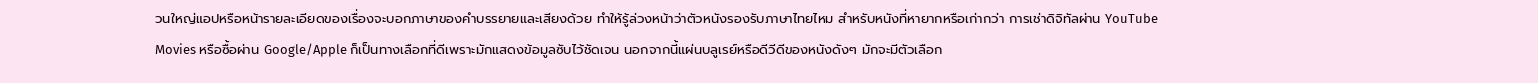วนใหญ่แอปหรือหน้ารายละเอียดของเรื่องจะบอกภาษาของคำบรรยายและเสียงด้วย ทำให้รู้ล่วงหน้าว่าตัวหนังรองรับภาษาไทยไหม สำหรับหนังที่หายากหรือเก่ากว่า การเช่าดิจิทัลผ่าน YouTube Movies หรือซื้อผ่าน Google/Apple ก็เป็นทางเลือกที่ดีเพราะมักแสดงข้อมูลซับไว้ชัดเจน นอกจากนี้แผ่นบลูเรย์หรือดีวีดีของหนังดังๆ มักจะมีตัวเลือก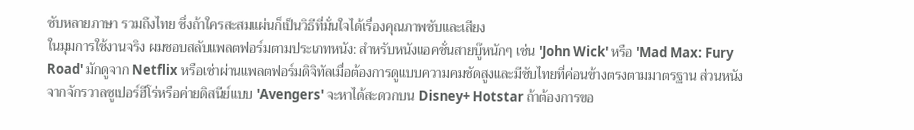ซับหลายภาษา รวมถึงไทย ซึ่งถ้าใครสะสมแผ่นก็เป็นวิธีที่มั่นใจได้เรื่องคุณภาพซับและเสียง
ในมุมการใช้งานจริง ผมชอบสลับแพลตฟอร์มตามประเภทหนัง: สำหรับหนังแอคชั่นสายบู๊หนักๆ เช่น 'John Wick' หรือ 'Mad Max: Fury Road' มักดูจาก Netflix หรือเช่าผ่านแพลตฟอร์มดิจิทัลเมื่อต้องการดูแบบความคมชัดสูงและมีซับไทยที่ค่อนข้างตรงตามมาตรฐาน ส่วนหนังจากจักรวาลซูเปอร์ฮีโร่หรือค่ายดิสนีย์แบบ 'Avengers' จะหาได้สะดวกบน Disney+ Hotstar ถ้าต้องการขอ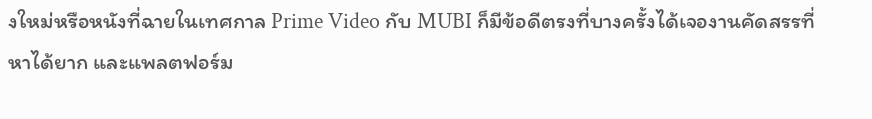งใหม่หรือหนังที่ฉายในเทศกาล Prime Video กับ MUBI ก็มีข้อดีตรงที่บางครั้งได้เจองานคัดสรรที่หาได้ยาก และแพลตฟอร์ม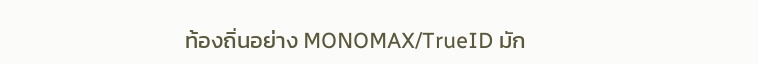ท้องถิ่นอย่าง MONOMAX/TrueID มัก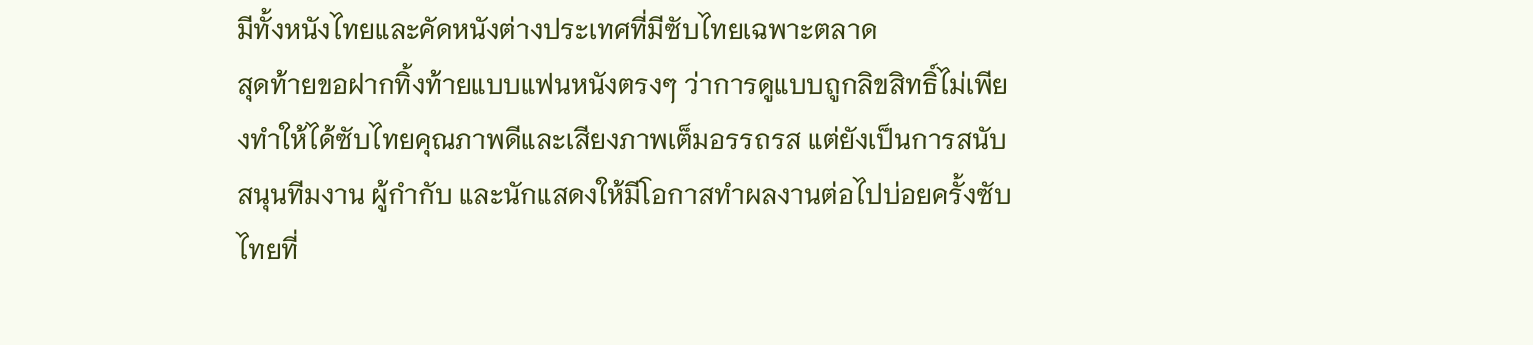มีทั้งหนังไทยและคัดหนังต่างประเทศที่มีซับไทยเฉพาะตลาด
สุดท้ายขอฝากทิ้งท้ายแบบแฟนหนังตรงๆ ว่าการดูแบบถูกลิขสิทธิ์ไม่เพียงทำให้ได้ซับไทยคุณภาพดีและเสียงภาพเต็มอรรถรส แต่ยังเป็นการสนับสนุนทีมงาน ผู้กำกับ และนักแสดงให้มีโอกาสทำผลงานต่อไปบ่อยครั้งซับไทยที่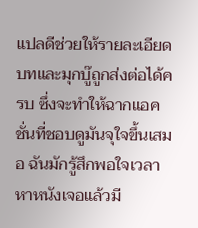แปลดีช่วยให้รายละเอียดบทและมุกบู๊ถูกส่งต่อได้ครบ ซึ่งจะทำให้ฉากแอคชั่นที่ชอบดูมันจุใจขึ้นเสมอ ฉันมักรู้สึกพอใจเวลาหาหนังเจอแล้วมี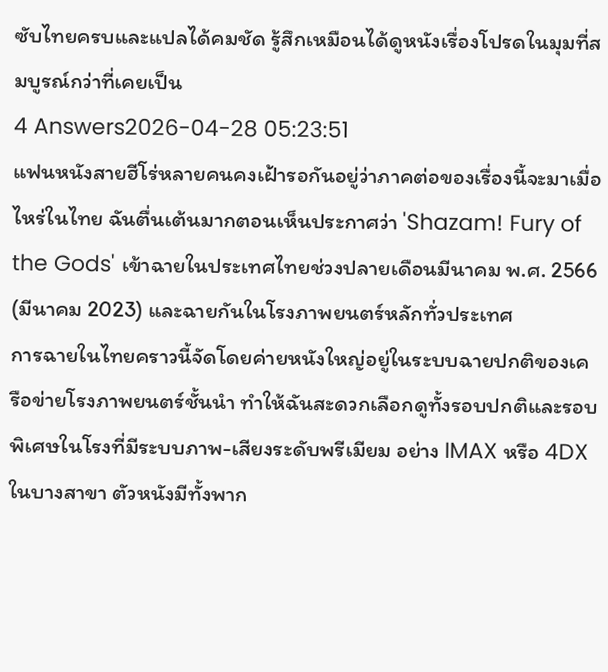ซับไทยครบและแปลได้คมชัด รู้สึกเหมือนได้ดูหนังเรื่องโปรดในมุมที่สมบูรณ์กว่าที่เคยเป็น
4 Answers2026-04-28 05:23:51
แฟนหนังสายฮีโร่หลายคนคงเฝ้ารอกันอยู่ว่าภาคต่อของเรื่องนี้จะมาเมื่อไหร่ในไทย ฉันตื่นเต้นมากตอนเห็นประกาศว่า 'Shazam! Fury of the Gods' เข้าฉายในประเทศไทยช่วงปลายเดือนมีนาคม พ.ศ. 2566 (มีนาคม 2023) และฉายกันในโรงภาพยนตร์หลักทั่วประเทศ
การฉายในไทยคราวนี้จัดโดยค่ายหนังใหญ่อยู่ในระบบฉายปกติของเครือข่ายโรงภาพยนตร์ชั้นนำ ทำให้ฉันสะดวกเลือกดูทั้งรอบปกติและรอบพิเศษในโรงที่มีระบบภาพ-เสียงระดับพรีเมียม อย่าง IMAX หรือ 4DX ในบางสาขา ตัวหนังมีทั้งพาก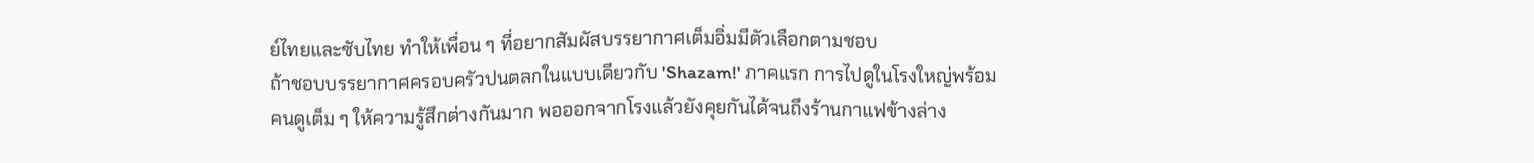ย์ไทยและซับไทย ทำให้เพื่อน ๆ ที่อยากสัมผัสบรรยากาศเต็มอิ่มมีตัวเลือกตามชอบ
ถ้าชอบบรรยากาศครอบครัวปนตลกในแบบเดียวกับ 'Shazam!' ภาคแรก การไปดูในโรงใหญ่พร้อมคนดูเต็ม ๆ ให้ความรู้สึกต่างกันมาก พอออกจากโรงแล้วยังคุยกันได้จนถึงร้านกาแฟข้างล่าง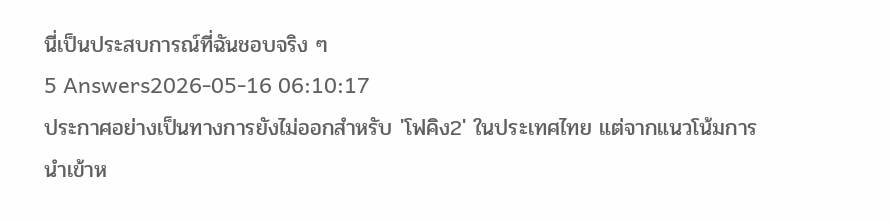นี่เป็นประสบการณ์ที่ฉันชอบจริง ๆ
5 Answers2026-05-16 06:10:17
ประกาศอย่างเป็นทางการยังไม่ออกสำหรับ 'โฟคิง2' ในประเทศไทย แต่จากแนวโน้มการนำเข้าห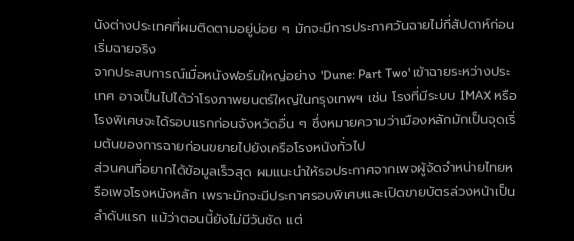นังต่างประเทศที่ผมติดตามอยู่บ่อย ๆ มักจะมีการประกาศวันฉายไม่กี่สัปดาห์ก่อนเริ่มฉายจริง
จากประสบการณ์เมื่อหนังฟอร์มใหญ่อย่าง 'Dune: Part Two' เข้าฉายระหว่างประเทศ อาจเป็นไปได้ว่าโรงภาพยนตร์ใหญ่ในกรุงเทพฯ เช่น โรงที่มีระบบ IMAX หรือโรงพิเศษจะได้รอบแรกก่อนจังหวัดอื่น ๆ ซึ่งหมายความว่าเมืองหลักมักเป็นจุดเริ่มต้นของการฉายก่อนขยายไปยังเครือโรงหนังทั่วไป
ส่วนคนที่อยากได้ข้อมูลเร็วสุด ผมแนะนำให้รอประกาศจากเพจผู้จัดจำหน่ายไทยหรือเพจโรงหนังหลัก เพราะมักจะมีประกาศรอบพิเศษและเปิดขายบัตรล่วงหน้าเป็นลำดับแรก แม้ว่าตอนนี้ยังไม่มีวันชัด แต่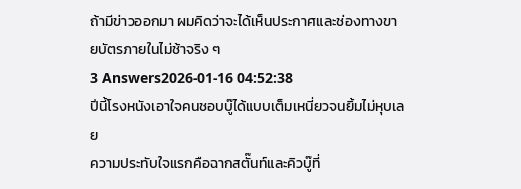ถ้ามีข่าวออกมา ผมคิดว่าจะได้เห็นประกาศและช่องทางขายบัตรภายในไม่ช้าจริง ๆ
3 Answers2026-01-16 04:52:38
ปีนี้โรงหนังเอาใจคนชอบบู๊ได้แบบเต็มเหนี่ยวจนยิ้มไม่หุบเลย
ความประทับใจแรกคือฉากสตั๊นท์และคิวบู๊ที่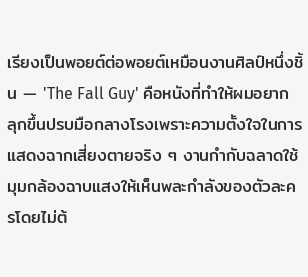เรียงเป็นพอยต์ต่อพอยต์เหมือนงานศิลป์หนึ่งชิ้น — 'The Fall Guy' คือหนังที่ทำให้ผมอยากลุกขึ้นปรบมือกลางโรงเพราะความตั้งใจในการแสดงฉากเสี่ยงตายจริง ๆ งานกำกับฉลาดใช้มุมกล้องฉาบแสงให้เห็นพละกำลังของตัวละครโดยไม่ต้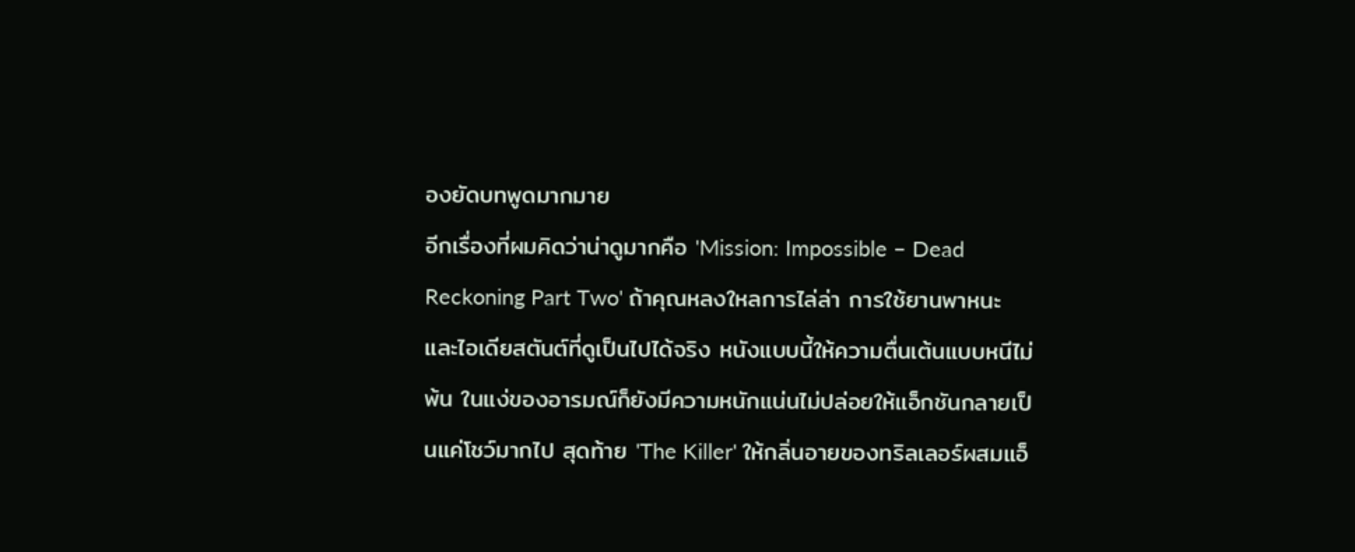องยัดบทพูดมากมาย
อีกเรื่องที่ผมคิดว่าน่าดูมากคือ 'Mission: Impossible – Dead Reckoning Part Two' ถ้าคุณหลงใหลการไล่ล่า การใช้ยานพาหนะ และไอเดียสตันต์ที่ดูเป็นไปได้จริง หนังแบบนี้ให้ความตื่นเต้นแบบหนีไม่พ้น ในแง่ของอารมณ์ก็ยังมีความหนักแน่นไม่ปล่อยให้แอ็กชันกลายเป็นแค่โชว์มากไป สุดท้าย 'The Killer' ให้กลิ่นอายของทริลเลอร์ผสมแอ็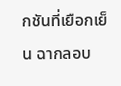กชันที่เยือกเย็น ฉากลอบ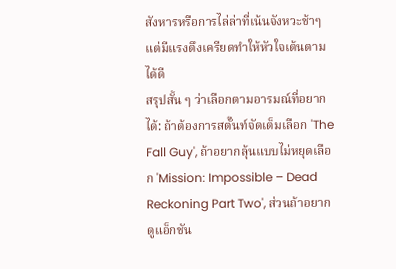สังหารหรือการไล่ล่าที่เน้นจังหวะช้าๆ แต่มีแรงตึงเครียดทำให้หัวใจเต้นตามได้ดี
สรุปสั้น ๆ ว่าเลือกตามอารมณ์ที่อยากได้: ถ้าต้องการสตั๊นท์จัดเต็มเลือก 'The Fall Guy', ถ้าอยากลุ้นแบบไม่หยุดเลือก 'Mission: Impossible – Dead Reckoning Part Two', ส่วนถ้าอยากดูแอ็กชัน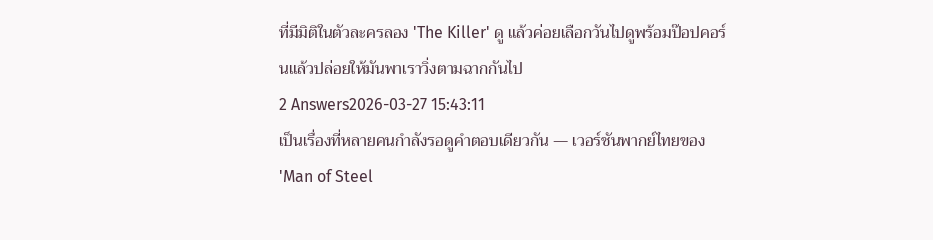ที่มีมิติในตัวละครลอง 'The Killer' ดู แล้วค่อยเลือกวันไปดูพร้อมป๊อปคอร์นแล้วปล่อยให้มันพาเราวิ่งตามฉากกันไป
2 Answers2026-03-27 15:43:11
เป็นเรื่องที่หลายคนกำลังรอดูคำตอบเดียวกัน — เวอร์ชันพากย์ไทยของ 'Man of Steel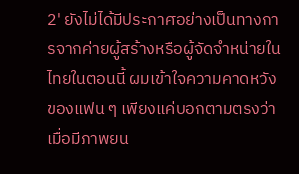2' ยังไม่ได้มีประกาศอย่างเป็นทางการจากค่ายผู้สร้างหรือผู้จัดจำหน่ายในไทยในตอนนี้ ผมเข้าใจความคาดหวังของแฟน ๆ เพียงแค่บอกตามตรงว่าเมื่อมีภาพยน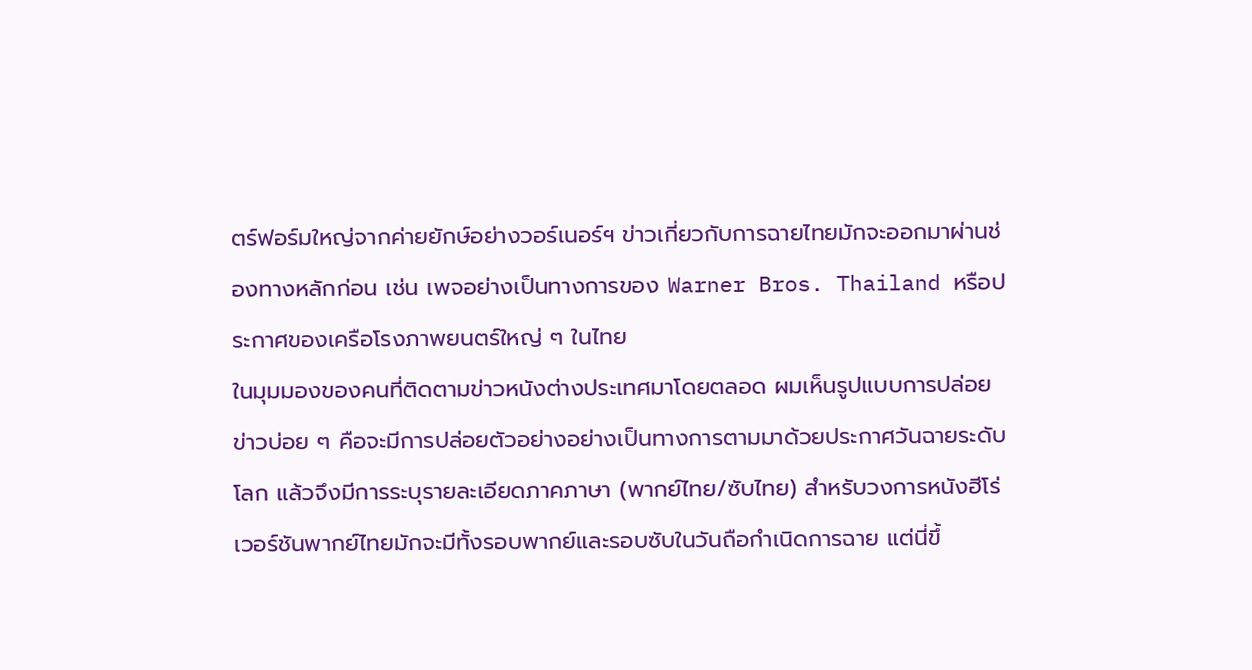ตร์ฟอร์มใหญ่จากค่ายยักษ์อย่างวอร์เนอร์ฯ ข่าวเกี่ยวกับการฉายไทยมักจะออกมาผ่านช่องทางหลักก่อน เช่น เพจอย่างเป็นทางการของ Warner Bros. Thailand หรือประกาศของเครือโรงภาพยนตร์ใหญ่ ๆ ในไทย
ในมุมมองของคนที่ติดตามข่าวหนังต่างประเทศมาโดยตลอด ผมเห็นรูปแบบการปล่อยข่าวบ่อย ๆ คือจะมีการปล่อยตัวอย่างอย่างเป็นทางการตามมาด้วยประกาศวันฉายระดับโลก แล้วจึงมีการระบุรายละเอียดภาคภาษา (พากย์ไทย/ซับไทย) สำหรับวงการหนังฮีโร่ เวอร์ชันพากย์ไทยมักจะมีทั้งรอบพากย์และรอบซับในวันถือกำเนิดการฉาย แต่นี่ขึ้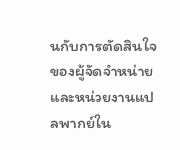นกับการตัดสินใจของผู้จัดจำหน่ายและหน่วยงานแปลพากย์ใน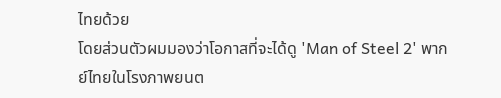ไทยด้วย
โดยส่วนตัวผมมองว่าโอกาสที่จะได้ดู 'Man of Steel 2' พากย์ไทยในโรงภาพยนต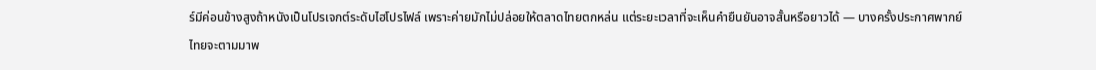ร์มีค่อนข้างสูงถ้าหนังเป็นโปรเจกต์ระดับไฮโปรไฟล์ เพราะค่ายมักไม่ปล่อยให้ตลาดไทยตกหล่น แต่ระยะเวลาที่จะเห็นคำยืนยันอาจสั้นหรือยาวได้ — บางครั้งประกาศพากย์ไทยจะตามมาพ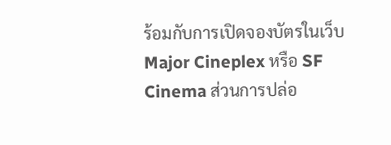ร้อมกับการเปิดจองบัตรในเว็บ Major Cineplex หรือ SF Cinema ส่วนการปล่อ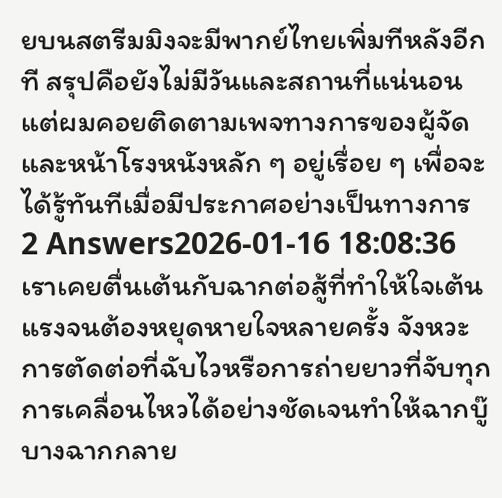ยบนสตรีมมิงจะมีพากย์ไทยเพิ่มทีหลังอีกที สรุปคือยังไม่มีวันและสถานที่แน่นอน แต่ผมคอยติดตามเพจทางการของผู้จัดและหน้าโรงหนังหลัก ๆ อยู่เรื่อย ๆ เพื่อจะได้รู้ทันทีเมื่อมีประกาศอย่างเป็นทางการ
2 Answers2026-01-16 18:08:36
เราเคยตื่นเต้นกับฉากต่อสู้ที่ทำให้ใจเต้นแรงจนต้องหยุดหายใจหลายครั้ง จังหวะการตัดต่อที่ฉับไวหรือการถ่ายยาวที่จับทุกการเคลื่อนไหวได้อย่างชัดเจนทำให้ฉากบู๊บางฉากกลาย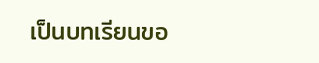เป็นบทเรียนขอ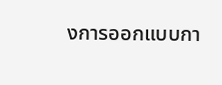งการออกแบบกา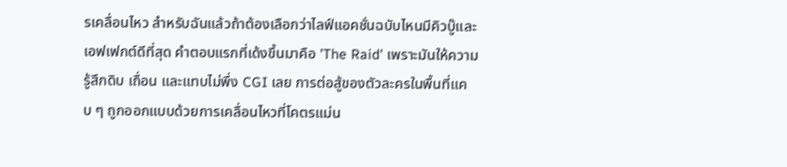รเคลื่อนไหว สำหรับฉันแล้วถ้าต้องเลือกว่าไลฟ์แอคชั่นฉบับไหนมีคิวบู๊และเอฟเฟกต์ดีที่สุด คำตอบแรกที่เด้งขึ้นมาคือ 'The Raid' เพราะมันให้ความรู้สึกดิบ เถื่อน และแทบไม่พึ่ง CGI เลย การต่อสู้ของตัวละครในพื้นที่แคบ ๆ ถูกออกแบบด้วยการเคลื่อนไหวที่โคตรแม่น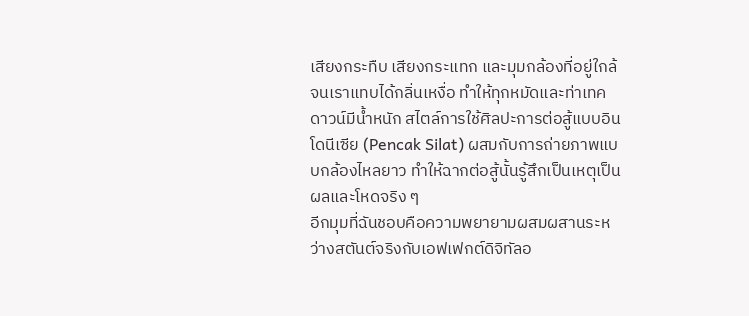เสียงกระทืบ เสียงกระแทก และมุมกล้องที่อยู่ใกล้จนเราแทบได้กลิ่นเหงื่อ ทำให้ทุกหมัดและท่าเทคดาวน์มีน้ำหนัก สไตล์การใช้ศิลปะการต่อสู้แบบอินโดนีเซีย (Pencak Silat) ผสมกับการถ่ายภาพแบบกล้องไหลยาว ทำให้ฉากต่อสู้นั้นรู้สึกเป็นเหตุเป็นผลและโหดจริง ๆ
อีกมุมที่ฉันชอบคือความพยายามผสมผสานระหว่างสตันต์จริงกับเอฟเฟกต์ดิจิทัลอ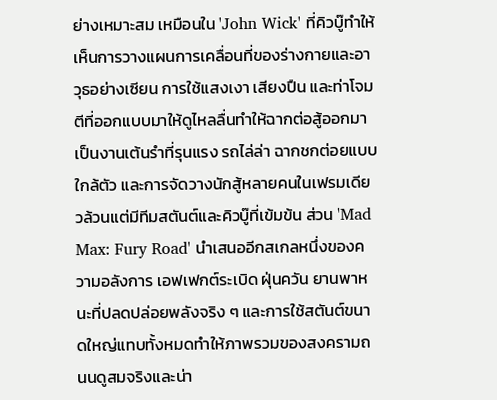ย่างเหมาะสม เหมือนใน 'John Wick' ที่คิวบู๊ทำให้เห็นการวางแผนการเคลื่อนที่ของร่างกายและอาวุธอย่างเซียน การใช้แสงเงา เสียงปืน และท่าโจมตีที่ออกแบบมาให้ดูไหลลื่นทำให้ฉากต่อสู้ออกมาเป็นงานเต้นรำที่รุนแรง รถไล่ล่า ฉากชกต่อยแบบใกล้ตัว และการจัดวางนักสู้หลายคนในเฟรมเดียวล้วนแต่มีทีมสตันต์และคิวบู๊ที่เข้มข้น ส่วน 'Mad Max: Fury Road' นำเสนออีกสเกลหนึ่งของความอลังการ เอฟเฟกต์ระเบิด ฝุ่นควัน ยานพาหนะที่ปลดปล่อยพลังจริง ๆ และการใช้สตันต์ขนาดใหญ่แทบทั้งหมดทำให้ภาพรวมของสงครามถนนดูสมจริงและน่า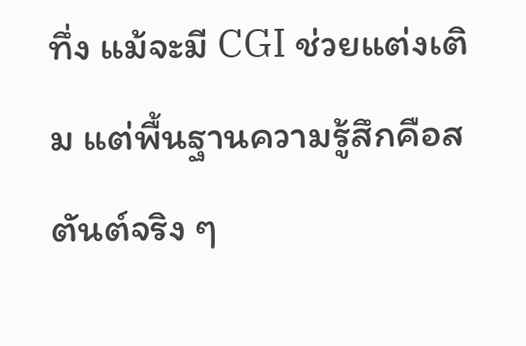ทึ่ง แม้จะมี CGI ช่วยแต่งเติม แต่พื้นฐานความรู้สึกคือสตันต์จริง ๆ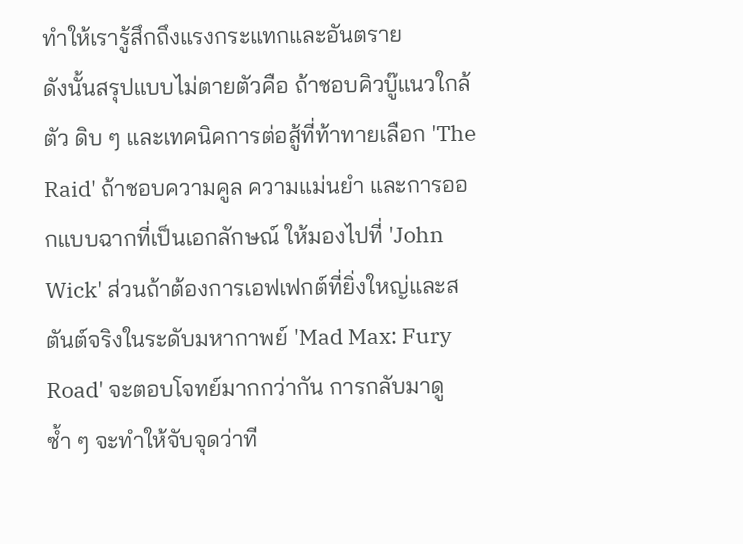ทำให้เรารู้สึกถึงแรงกระแทกและอันตราย
ดังนั้นสรุปแบบไม่ตายตัวคือ ถ้าชอบคิวบู๊แนวใกล้ตัว ดิบ ๆ และเทคนิคการต่อสู้ที่ท้าทายเลือก 'The Raid' ถ้าชอบความคูล ความแม่นยำ และการออกแบบฉากที่เป็นเอกลักษณ์ ให้มองไปที่ 'John Wick' ส่วนถ้าต้องการเอฟเฟกต์ที่ยิ่งใหญ่และสตันต์จริงในระดับมหากาพย์ 'Mad Max: Fury Road' จะตอบโจทย์มากกว่ากัน การกลับมาดูซ้ำ ๆ จะทำให้จับจุดว่าที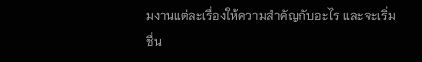มงานแต่ละเรื่องให้ความสำคัญกับอะไร และจะเริ่มชื่น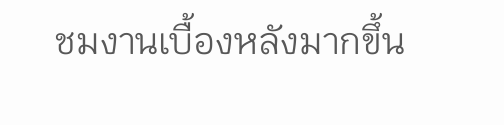ชมงานเบื้องหลังมากขึ้น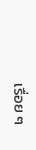เรื่อย ๆ